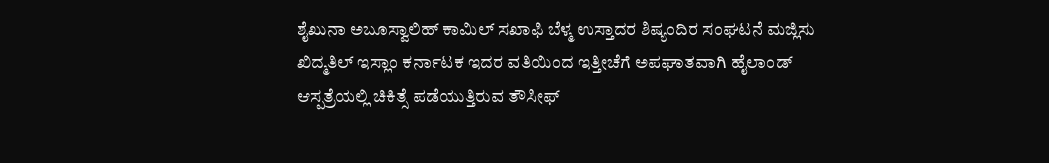ಶೈಖುನಾ ಅಬೂಸ್ವಾಲಿಹ್ ಕಾಮಿಲ್ ಸಖಾಫಿ ಬೆಳ್ಮ ಉಸ್ತಾದರ ಶಿಷ್ಯಂದಿರ ಸಂಘಟನೆ ಮಜ್ಲಿಸು ಖಿದ್ಮತಿಲ್ ಇಸ್ಲಾಂ ಕರ್ನಾಟಕ ಇದರ ವತಿಯಿಂದ ಇತ್ತೀಚೆಗೆ ಅಪಘಾತವಾಗಿ ಹೈಲಾಂಡ್ ಆಸ್ಪತ್ರೆಯಲ್ಲಿ ಚಿಕಿತ್ಸೆ ಪಡೆಯುತ್ತಿರುವ ತೌಸೀಫ್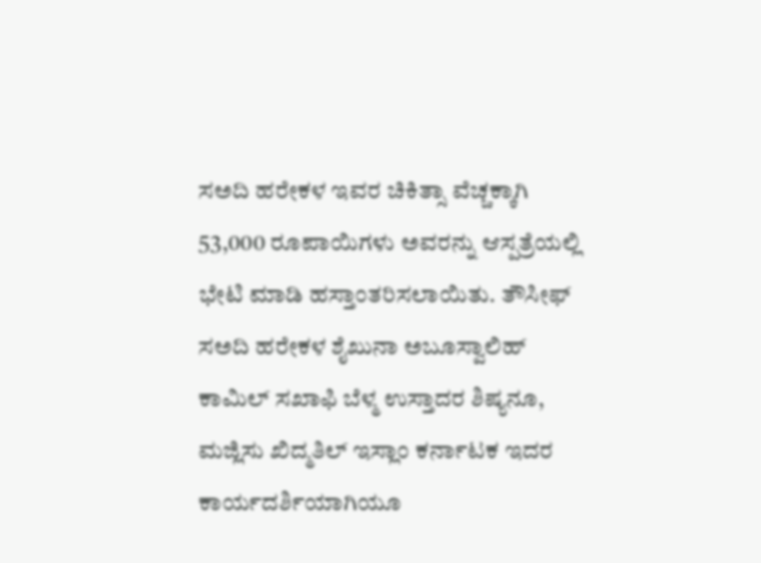ಸಅದಿ ಹರೇಕಳ ಇವರ ಚಿಕಿತ್ಸಾ ವೆಚ್ಚಕ್ಕಾಗಿ 53,000 ರೂಪಾಯಿಗಳು ಅವರನ್ನು ಆಸ್ಪತ್ರೆಯಲ್ಲಿ ಭೇಟಿ ಮಾಡಿ ಹಸ್ತಾಂತರಿಸಲಾಯಿತು. ತೌಸೀಫ್ ಸಅದಿ ಹರೇಕಳ ಶೈಖುನಾ ಅಬೂಸ್ವಾಲಿಹ್ ಕಾಮಿಲ್ ಸಖಾಫಿ ಬೆಳ್ಮ ಉಸ್ತಾದರ ಶಿಷ್ಯನೂ, ಮಜ್ಲಿಸು ಖಿದ್ಮತಿಲ್ ಇಸ್ಲಾಂ ಕರ್ನಾಟಕ ಇದರ ಕಾರ್ಯದರ್ಶಿಯಾಗಿಯೂ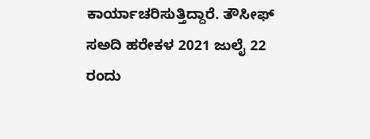ಕಾರ್ಯಾಚರಿಸುತ್ತಿದ್ದಾರೆ. ತೌಸೀಫ್ ಸಅದಿ ಹರೇಕಳ 2021 ಜುಲೈ 22 ರಂದು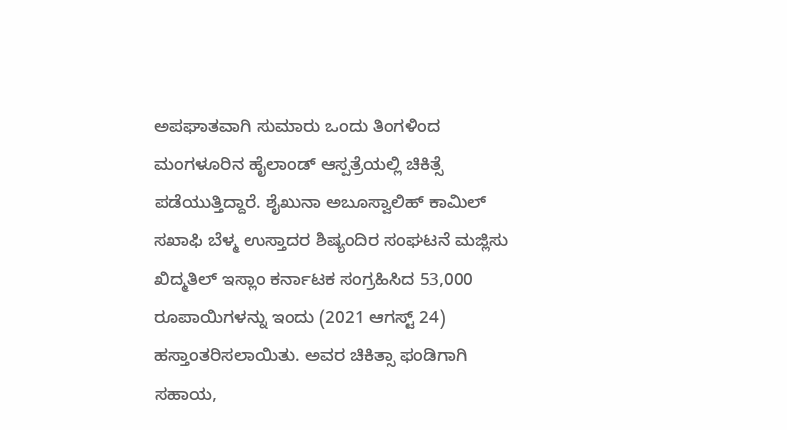ಅಪಘಾತವಾಗಿ ಸುಮಾರು ಒಂದು ತಿಂಗಳಿಂದ ಮಂಗಳೂರಿನ ಹೈಲಾಂಡ್ ಆಸ್ಪತ್ರೆಯಲ್ಲಿ ಚಿಕಿತ್ಸೆ ಪಡೆಯುತ್ತಿದ್ದಾರೆ. ಶೈಖುನಾ ಅಬೂಸ್ವಾಲಿಹ್ ಕಾಮಿಲ್ ಸಖಾಫಿ ಬೆಳ್ಮ ಉಸ್ತಾದರ ಶಿಷ್ಯಂದಿರ ಸಂಘಟನೆ ಮಜ್ಲಿಸು ಖಿದ್ಮತಿಲ್ ಇಸ್ಲಾಂ ಕರ್ನಾಟಕ ಸಂಗ್ರಹಿಸಿದ 53,000 ರೂಪಾಯಿಗಳನ್ನು ಇಂದು (2021 ಆಗಸ್ಟ್ 24) ಹಸ್ತಾಂತರಿಸಲಾಯಿತು. ಅವರ ಚಿಕಿತ್ಸಾ ಫಂಡಿಗಾಗಿ ಸಹಾಯ,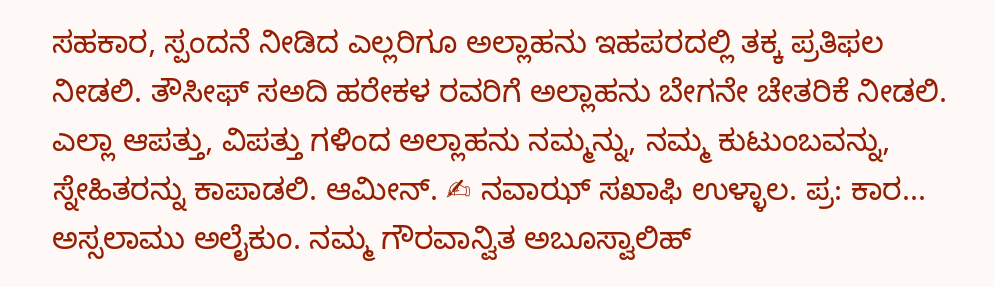ಸಹಕಾರ, ಸ್ಪಂದನೆ ನೀಡಿದ ಎಲ್ಲರಿಗೂ ಅಲ್ಲಾಹನು ಇಹಪರದಲ್ಲಿ ತಕ್ಕ ಪ್ರತಿಫಲ ನೀಡಲಿ. ತೌಸೀಫ್ ಸಅದಿ ಹರೇಕಳ ರವರಿಗೆ ಅಲ್ಲಾಹನು ಬೇಗನೇ ಚೇತರಿಕೆ ನೀಡಲಿ. ಎಲ್ಲಾ ಆಪತ್ತು, ವಿಪತ್ತು ಗಳಿಂದ ಅಲ್ಲಾಹನು ನಮ್ಮನ್ನು, ನಮ್ಮ ಕುಟುಂಬವನ್ನು, ಸ್ನೇಹಿತರನ್ನು ಕಾಪಾಡಲಿ. ಆಮೀನ್. ✍ ನವಾಝ್ ಸಖಾಫಿ ಉಳ್ಳಾಲ. ಪ್ರ: ಕಾರ...
ಅಸ್ಸಲಾಮು ಅಲೈಕುಂ. ನಮ್ಮ ಗೌರವಾನ್ವಿತ ಅಬೂಸ್ವಾಲಿಹ್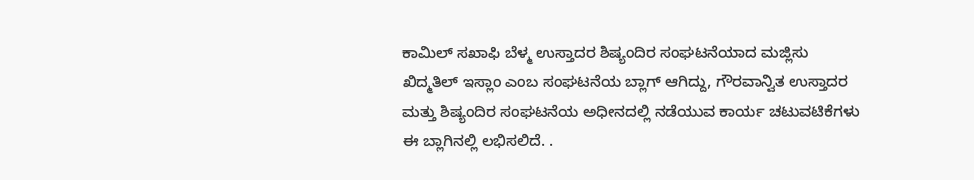ಕಾಮಿಲ್ ಸಖಾಫಿ ಬೆಳ್ಮ ಉಸ್ತಾದರ ಶಿಷ್ಯಂದಿರ ಸಂಘಟನೆಯಾದ ಮಜ್ಲಿಸು ಖಿದ್ಮತಿಲ್ ಇಸ್ಲಾಂ ಎಂಬ ಸಂಘಟನೆಯ ಬ್ಲಾಗ್ ಆಗಿದ್ದು, ಗೌರವಾನ್ವಿತ ಉಸ್ತಾದರ ಮತ್ತು ಶಿಷ್ಯಂದಿರ ಸಂಘಟನೆಯ ಅಧೀನದಲ್ಲಿ ನಡೆಯುವ ಕಾರ್ಯ ಚಟುವಟಿಕೆಗಳು ಈ ಬ್ಲಾಗಿನಲ್ಲಿ ಲಭಿಸಲಿದೆ. .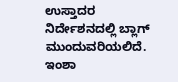ಉಸ್ತಾದರ ನಿರ್ದೇಶನದಲ್ಲಿ ಬ್ಲಾಗ್ ಮುಂದುವರಿಯಲಿದೆ. ಇಂಶಾ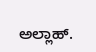ಅಲ್ಲಾಹ್.